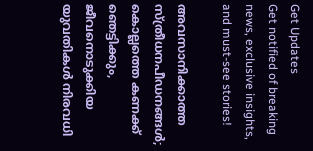Get Updates
Get notified of breaking news, exclusive insights, and must-see stories!

അവസാനിക്കാത്ത സ്ത്രീധനപീഡനങ്ങൾ; കൊല്ലത്തെ കണക്ക് ഞെട്ടിക്കും, ജീവനൊടുക്കിയ യുവതികൾ നിരവധി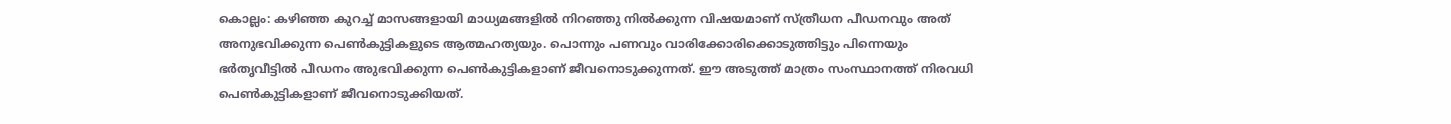കൊല്ലം: കഴിഞ്ഞ കുറച്ച് മാസങ്ങളായി മാധ്യമങ്ങളില്‍ നിറഞ്ഞു നില്‍ക്കുന്ന വിഷയമാണ് സ്ത്രീധന പീഡനവും അത് അനുഭവിക്കുന്ന പെണ്‍കുട്ടികളുടെ ആത്മഹത്യയും. പൊന്നും പണവും വാരിക്കോരിക്കൊടുത്തിട്ടും പിന്നെയും ഭര്‍തൃവീട്ടില്‍ പീഡനം അുഭവിക്കുന്ന പെണ്‍കുട്ടികളാണ് ജീവനൊടുക്കുന്നത്. ഈ അടുത്ത് മാത്രം സംസ്ഥാനത്ത് നിരവധി പെണ്‍കുട്ടികളാണ് ജീവനൊടുക്കിയത്.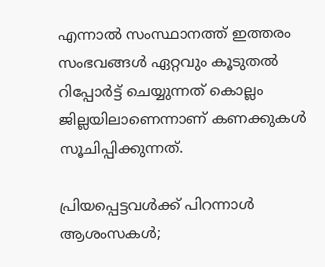എന്നാല്‍ സംസ്ഥാനത്ത് ഇത്തരം സംഭവങ്ങള്‍ ഏറ്റവും കൂടുതല്‍ റിപ്പോര്‍ട്ട് ചെയ്യുന്നത് കൊല്ലം ജില്ലയിലാണെന്നാണ് കണക്കുകള്‍ സൂചിപ്പിക്കുന്നത്.

പ്രിയപ്പെട്ടവൾക്ക് പിറന്നാൾ ആശംസകൾ;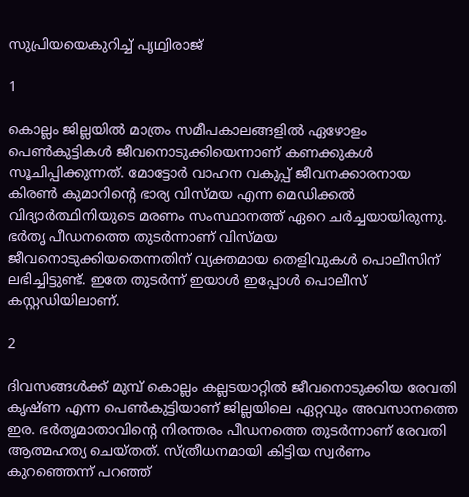സുപ്രിയയെകുറിച്ച് പൃഥ്വിരാജ്

1

കൊല്ലം ജില്ലയില്‍ മാത്രം സമീപകാലങ്ങളില്‍ ഏഴോളം പെണ്‍കുട്ടികള്‍ ജീവനൊടുക്കിയെന്നാണ് കണക്കുകള്‍ സൂചിപ്പിക്കുന്നത്. മോട്ടോര്‍ വാഹന വകുപ്പ് ജീവനക്കാരനായ കിരണ്‍ കുമാറിന്റെ ഭാര്യ വിസ്മയ എന്ന മെഡിക്കല്‍ വിദ്യാര്‍ത്ഥിനിയുടെ മരണം സംസ്ഥാനത്ത് ഏറെ ചര്‍ച്ചയായിരുന്നു. ഭര്‍തൃ പീഡനത്തെ തുടര്‍ന്നാണ് വിസ്മയ ജീവനൊടുക്കിയതെന്നതിന് വ്യക്തമായ തെളിവുകള്‍ പൊലീസിന് ലഭിച്ചിട്ടുണ്ട്. ഇതേ തുടര്‍ന്ന് ഇയാള്‍ ഇപ്പോള്‍ പൊലീസ് കസ്റ്റഡിയിലാണ്.

2

ദിവസങ്ങള്‍ക്ക് മുമ്പ് കൊല്ലം കല്ലടയാറ്റില്‍ ജീവനൊടുക്കിയ രേവതി കൃഷ്ണ എന്ന പെണ്‍കുട്ടിയാണ് ജില്ലയിലെ ഏറ്റവും അവസാനത്തെ ഇര. ഭര്‍തൃമാതാവിന്റെ നിരന്തരം പീഡനത്തെ തുടര്‍ന്നാണ് രേവതി ആത്മഹത്യ ചെയ്തത്. സ്ത്രീധനമായി കിട്ടിയ സ്വര്‍ണം കുറഞ്ഞെന്ന് പറഞ്ഞ്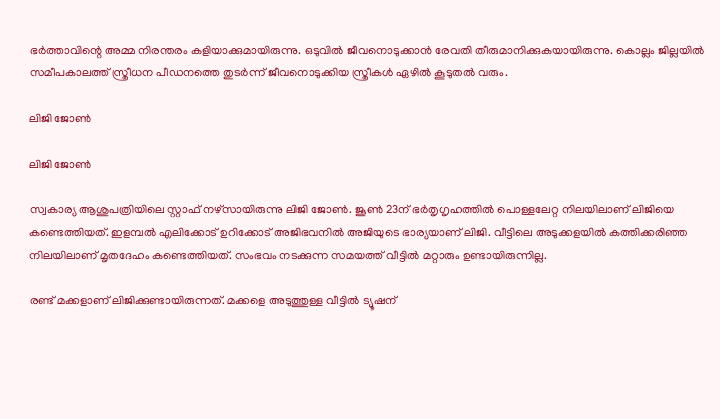ഭര്‍ത്താവിന്റെ അമ്മ നിരന്തരം കളിയാക്കുമായിരുന്നു. ഒടുവില്‍ ജീവനൊടുക്കാന്‍ രേവതി തീരുമാനിക്കുകയായിരുന്നു. കൊല്ലം ജില്ലയില്‍ സമീപകാലത്ത് സ്ത്രീധന പീഡനത്തെ തുടര്‍ന്ന് ജീവനൊടുക്കിയ സ്ത്രീകള്‍ ഏഴില്‍ കൂടുതല്‍ വരും.

ലിജി ജോണ്‍

ലിജി ജോണ്‍

സ്വകാര്യ ആശുപത്രിയിലെ സ്റ്റാഫ് നഴ്‌സായിരുന്നു ലിജി ജോണ്‍. ജൂണ്‍ 23ന് ഭര്‍തൃഗൃഹത്തില്‍ പൊള്ളലേറ്റ നിലയിലാണ് ലിജിയെ കണ്ടെത്തിയത്. ഇളമ്പല്‍ എലിക്കോട് ഉറിക്കോട് അജിഭവനില്‍ അജിയുടെ ഭാര്യയാണ് ലിജി. വീട്ടിലെ അടുക്കളയില്‍ കത്തിക്കരിഞ്ഞ നിലയിലാണ് മൃതദേഹം കണ്ടെത്തിയത്. സംഭവം നടക്കുന്ന സമയത്ത് വീട്ടില്‍ മറ്റാരും ഉണ്ടായിരുന്നില്ല.

രണ്ട് മക്കളാണ് ലിജിക്കുണ്ടായിരുന്നത്. മക്കളെ അടുത്തുള്ള വീട്ടില്‍ ട്യൂഷന്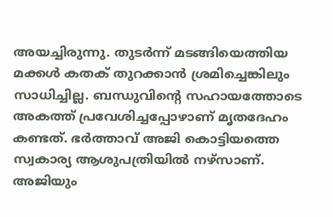അയച്ചിരുന്നു. തുടര്‍ന്ന് മടങ്ങിയെത്തിയ മക്കള്‍ കതക് തുറക്കാന്‍ ശ്രമിച്ചെങ്കിലും സാധിച്ചില്ല. ബന്ധുവിന്റെ സഹായത്തോടെ അകത്ത് പ്രവേശിച്ചപ്പോഴാണ് മൃതദേഹം കണ്ടത്. ഭര്‍ത്താവ് അജി കൊട്ടിയത്തെ സ്വകാര്യ ആശുപത്രിയില്‍ നഴ്‌സാണ്. അജിയും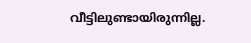വീട്ടിലുണ്ടായിരുന്നില്ല.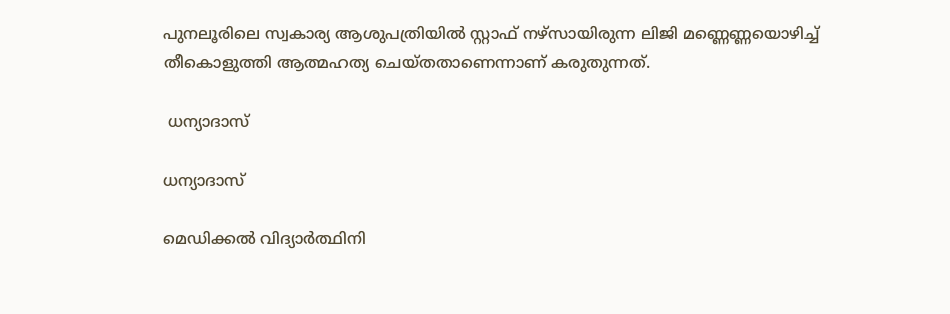പുനലൂരിലെ സ്വകാര്യ ആശുപത്രിയില്‍ സ്റ്റാഫ് നഴ്‌സായിരുന്ന ലിജി മണ്ണെണ്ണയൊഴിച്ച് തീകൊളുത്തി ആത്മഹത്യ ചെയ്തതാണെന്നാണ് കരുതുന്നത്.

 ധന്യാദാസ്

ധന്യാദാസ്

മെഡിക്കല്‍ വിദ്യാര്‍ത്ഥിനി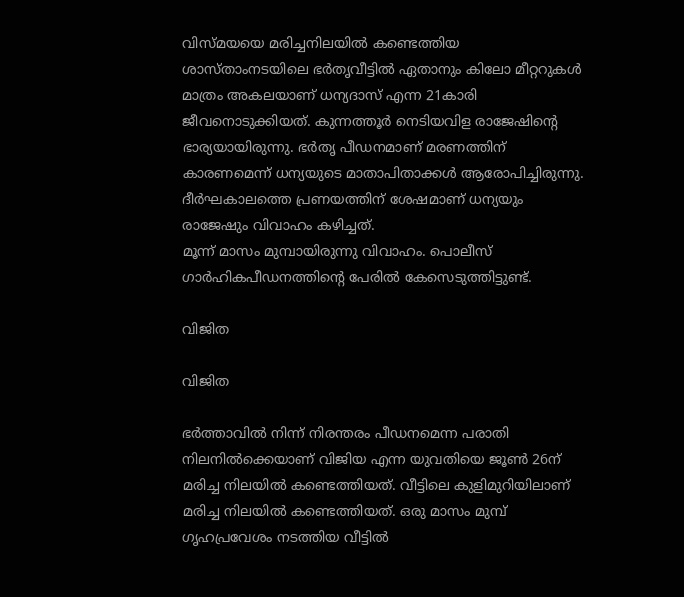വിസ്മയയെ മരിച്ചനിലയില്‍ കണ്ടെത്തിയ ശാസ്താംനടയിലെ ഭര്‍തൃവീട്ടില്‍ ഏതാനും കിലോ മീറ്ററുകള്‍ മാത്രം അകലയാണ് ധന്യദാസ് എന്ന 21കാരി ജീവനൊടുക്കിയത്. കുന്നത്തൂര്‍ നെടിയവിള രാജേഷിന്റെ ഭാര്യയായിരുന്നു. ഭര്‍തൃ പീഡനമാണ് മരണത്തിന് കാരണമെന്ന് ധന്യയുടെ മാതാപിതാക്കള്‍ ആരോപിച്ചിരുന്നു. ദീര്‍ഘകാലത്തെ പ്രണയത്തിന് ശേഷമാണ് ധന്യയും രാജേഷും വിവാഹം കഴിച്ചത്.
മൂന്ന് മാസം മുമ്പായിരുന്നു വിവാഹം. പൊലീസ് ഗാര്‍ഹികപീഡനത്തിന്റെ പേരില്‍ കേസെടുത്തിട്ടുണ്ട്.

വിജിത

വിജിത

ഭര്‍ത്താവില്‍ നിന്ന് നിരന്തരം പീഡനമെന്ന പരാതി നിലനില്‍ക്കെയാണ് വിജിയ എന്ന യുവതിയെ ജൂണ്‍ 26ന് മരിച്ച നിലയില്‍ കണ്ടെത്തിയത്. വീട്ടിലെ കുളിമുറിയിലാണ് മരിച്ച നിലയില്‍ കണ്ടെത്തിയത്. ഒരു മാസം മുമ്പ് ഗൃഹപ്രവേശം നടത്തിയ വീട്ടില്‍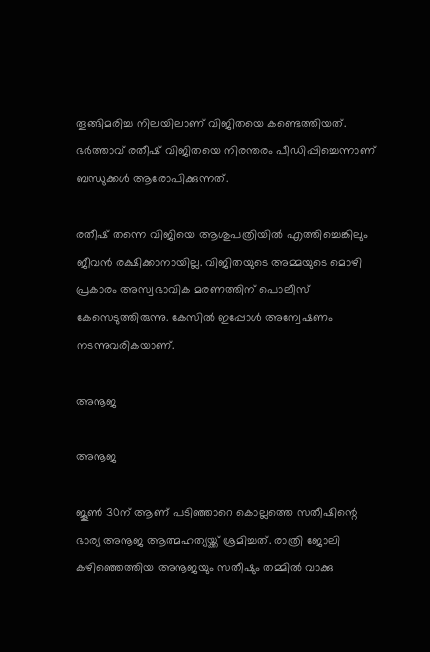തൂങ്ങിമരിച്ച നിലയിലാണ് വിജിതയെ കണ്ടെത്തിയത്. ഭര്‍ത്താവ് രതീഷ് വിജിതയെ നിരന്തരം പീഡിപ്പിച്ചെന്നാണ് ബന്ധുക്കള്‍ ആരോപിക്കുന്നത്.

രതീഷ് തന്നെ വിജിയെ ആശുപത്രിയില്‍ എത്തിച്ചെങ്കിലും ജീവന്‍ രക്ഷിക്കാനായില്ല. വിജിതയുടെ അമ്മയുടെ മൊഴി പ്രകാരം അസ്വഭാവിക മരണത്തിന് പൊലീസ് കേസെടുത്തിരുന്നു. കേസില്‍ ഇപ്പോള്‍ അന്വേഷണം നടന്നുവരികയാണ്.

അനൂജ

അനൂജ

ജൂണ്‍ 30ന് ആണ് പടിഞ്ഞാറെ കൊല്ലത്തെ സതീഷിന്റെ ഭാര്യ അനൂജ ആത്മഹത്യയ്ക്ക് ശ്രമിച്ചത്. രാത്രി ജോലി കഴിഞ്ഞെത്തിയ അനൂജയും സതീഷും തമ്മില്‍ വാക്കു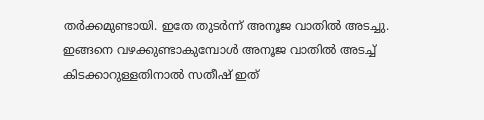തര്‍ക്കമുണ്ടായി. ഇതേ തുടര്‍ന്ന് അനൂജ വാതില്‍ അടച്ചു. ഇങ്ങനെ വഴക്കുണ്ടാകുമ്പോള്‍ അനൂജ വാതില്‍ അടച്ച് കിടക്കാറുള്ളതിനാല്‍ സതീഷ് ഇത്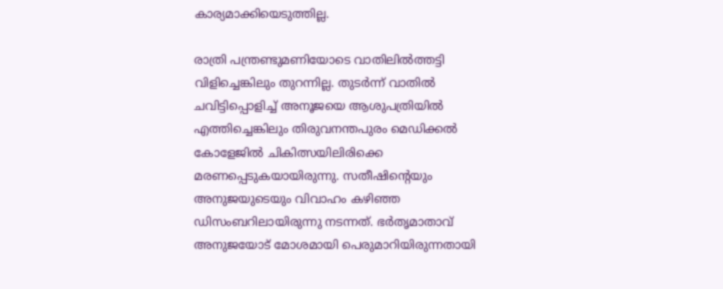കാര്യമാക്കിയെടുത്തില്ല.

രാത്രി പന്ത്രണ്ടുമണിയോടെ വാതിലില്‍ത്തട്ടി വിളിച്ചെങ്കിലും തുറന്നില്ല. തുടര്‍ന്ന് വാതില്‍ ചവിട്ടിപ്പൊളിച്ച് അനൂജയെ ആശുപത്രിയില്‍ എത്തിച്ചെങ്കിലും തിരുവനന്തപുരം മെഡിക്കല്‍ കോളേജില്‍ ചികിത്സയിലിരിക്കെ മരണപ്പെടുകയായിരുന്നു. സതീഷിന്റെയും അനുജയുടെയും വിവാഹം കഴിഞ്ഞ ഡിസംബറിലായിരുന്നു നടന്നത്. ഭര്‍തൃമാതാവ് അനുജയോട് മോശമായി പെരുമാറിയിരുന്നതായി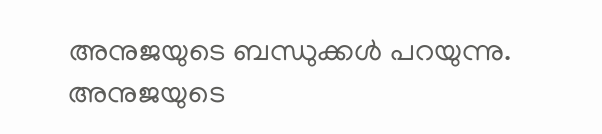അനുജയുടെ ബന്ധുക്കള്‍ പറയുന്നു. അനുജയുടെ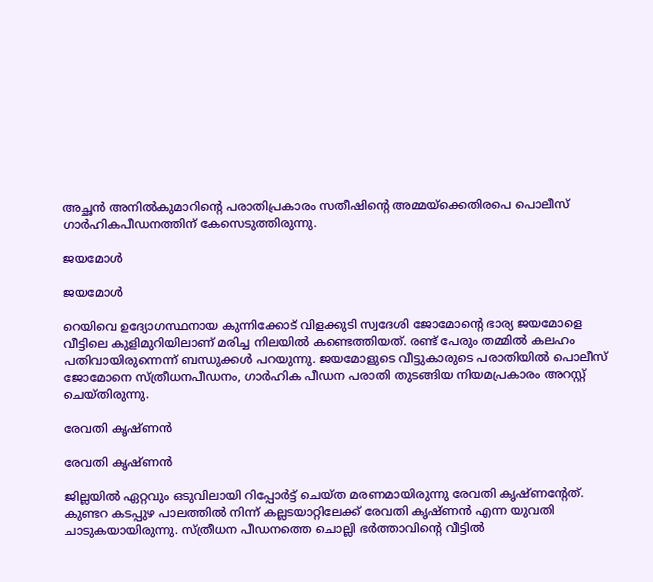അച്ഛന്‍ അനില്‍കുമാറിന്റെ പരാതിപ്രകാരം സതീഷിന്റെ അമ്മയ്‌ക്കെതിരപെ പൊലീസ് ഗാര്‍ഹികപീഡനത്തിന് കേസെടുത്തിരുന്നു.

ജയമോള്‍

ജയമോള്‍

റെയിവെ ഉദ്യോഗസ്ഥനായ കുന്നിക്കോട് വിളക്കുടി സ്വദേശി ജോമോന്റെ ഭാര്യ ജയമോളെ വീട്ടിലെ കുളിമുറിയിലാണ് മരിച്ച നിലയില്‍ കണ്ടെത്തിയത്. രണ്ട് പേരും തമ്മില്‍ കലഹം പതിവായിരുന്നെന്ന് ബന്ധുക്കള്‍ പറയുന്നു. ജയമോളുടെ വീട്ടുകാരുടെ പരാതിയില്‍ പൊലീസ് ജോമോനെ സ്ത്രീധനപീഡനം, ഗാര്‍ഹിക പീഡന പരാതി തുടങ്ങിയ നിയമപ്രകാരം അറസ്റ്റ് ചെയ്തിരുന്നു.

രേവതി കൃഷ്ണന്‍

രേവതി കൃഷ്ണന്‍

ജില്ലയില്‍ ഏറ്റവും ഒടുവിലായി റിപ്പോര്‍ട്ട് ചെയ്ത മരണമായിരുന്നു രേവതി കൃഷ്ണന്റേത്. കുണ്ടറ കടപ്പുഴ പാലത്തില്‍ നിന്ന് കല്ലടയാറ്റിലേക്ക് രേവതി കൃഷ്ണന്‍ എന്ന യുവതി ചാടുകയായിരുന്നു. സ്ത്രീധന പീഡനത്തെ ചൊല്ലി ഭര്‍ത്താവിന്റെ വീട്ടില്‍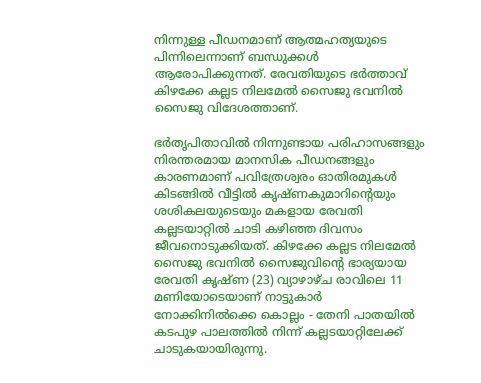നിന്നുള്ള പീഡനമാണ് ആത്മഹത്യയുടെ പിന്നിലെന്നാണ് ബന്ധുക്കള്‍ ആരോപിക്കുന്നത്. രേവതിയുടെ ഭര്‍ത്താവ് കിഴക്കേ കല്ലട നിലമേല്‍ സൈജു ഭവനില്‍ സൈജു വിദേശത്താണ്.

ഭര്‍തൃപിതാവില്‍ നിന്നുണ്ടായ പരിഹാസങ്ങളും നിരന്തരമായ മാനസിക പീഡനങ്ങളും കാരണമാണ് പവിത്രേശ്വരം ഓതിരമുകള്‍ കിടങ്ങില്‍ വീട്ടില്‍ കൃഷ്ണകുമാറിന്റെയും ശശികലയുടെയും മകളായ രേവതി കല്ലടയാറ്റില്‍ ചാടി കഴിഞ്ഞ ദിവസം ജീവനൊടുക്കിയത്. കിഴക്കേ കല്ലട നിലമേല്‍ സൈജു ഭവനില്‍ സൈജുവിന്റെ ഭാര്യയായ രേവതി കൃഷ്ണ (23) വ്യാഴാഴ്ച രാവിലെ 11 മണിയോടെയാണ് നാട്ടുകാര്‍ നോക്കിനില്‍ക്കെ കൊല്ലം - തേനി പാതയില്‍ കടപുഴ പാലത്തില്‍ നിന്ന് കല്ലടയാറ്റിലേക്ക് ചാടുകയായിരുന്നു.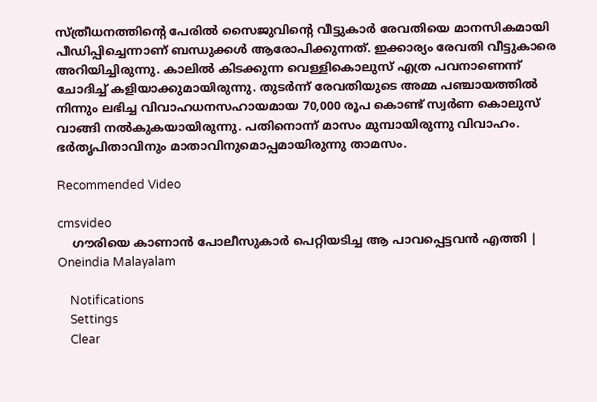സ്ത്രീധനത്തിന്റെ പേരില്‍ സൈജുവിന്റെ വീട്ടുകാര്‍ രേവതിയെ മാനസികമായി പീഡിപ്പിച്ചെന്നാണ് ബന്ധുക്കള്‍ ആരോപിക്കുന്നത്. ഇക്കാര്യം രേവതി വീട്ടുകാരെ അറിയിച്ചിരുന്നു. കാലില്‍ കിടക്കുന്ന വെള്ളികൊലുസ് എത്ര പവനാണെന്ന് ചോദിച്ച് കളിയാക്കുമായിരുന്നു. തുടര്‍ന്ന് രേവതിയുടെ അമ്മ പഞ്ചായത്തില്‍ നിന്നും ലഭിച്ച വിവാഹധനസഹായമായ 70,000 രൂപ കൊണ്ട് സ്വര്‍ണ കൊലുസ് വാങ്ങി നല്‍കുകയായിരുന്നു. പതിനൊന്ന് മാസം മുമ്പായിരുന്നു വിവാഹം. ഭര്‍തൃപിതാവിനും മാതാവിനുമൊപ്പമായിരുന്നു താമസം.

Recommended Video

cmsvideo
    ഗൗരിയെ കാണാന്‍ പോലീസുകാര്‍ പെറ്റിയടിച്ച ആ പാവപ്പെട്ടവന്‍ എത്തി | Oneindia Malayalam

    Notifications
    Settings
    Clear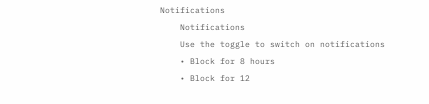Notifications
    Notifications
    Use the toggle to switch on notifications
    • Block for 8 hours
    • Block for 12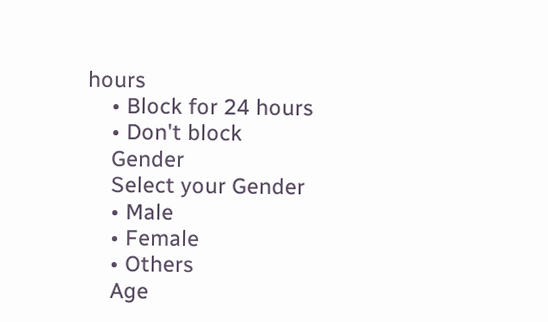hours
    • Block for 24 hours
    • Don't block
    Gender
    Select your Gender
    • Male
    • Female
    • Others
    Age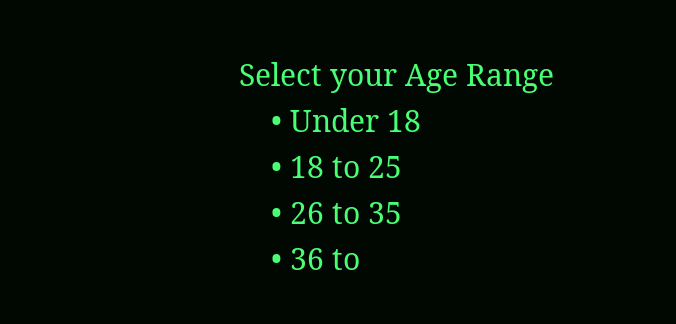Select your Age Range
    • Under 18
    • 18 to 25
    • 26 to 35
    • 36 to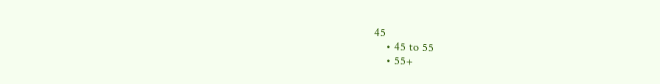45
    • 45 to 55
    • 55+